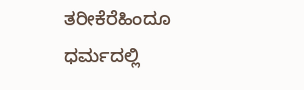ತರೀಕೆರೆಹಿಂದೂ ಧರ್ಮದಲ್ಲಿ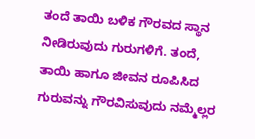ತಂದೆ ತಾಯಿ ಬಳಿಕ ಗೌರವದ ಸ್ಥಾನ ನೀಡಿರುವುದು ಗುರುಗಳಿಗೆ. ತಂದೆ, ತಾಯಿ ಹಾಗೂ ಜೀವನ ರೂಪಿಸಿದ ಗುರುವನ್ನು ಗೌರವಿಸುವುದು ನಮ್ಮೆಲ್ಲರ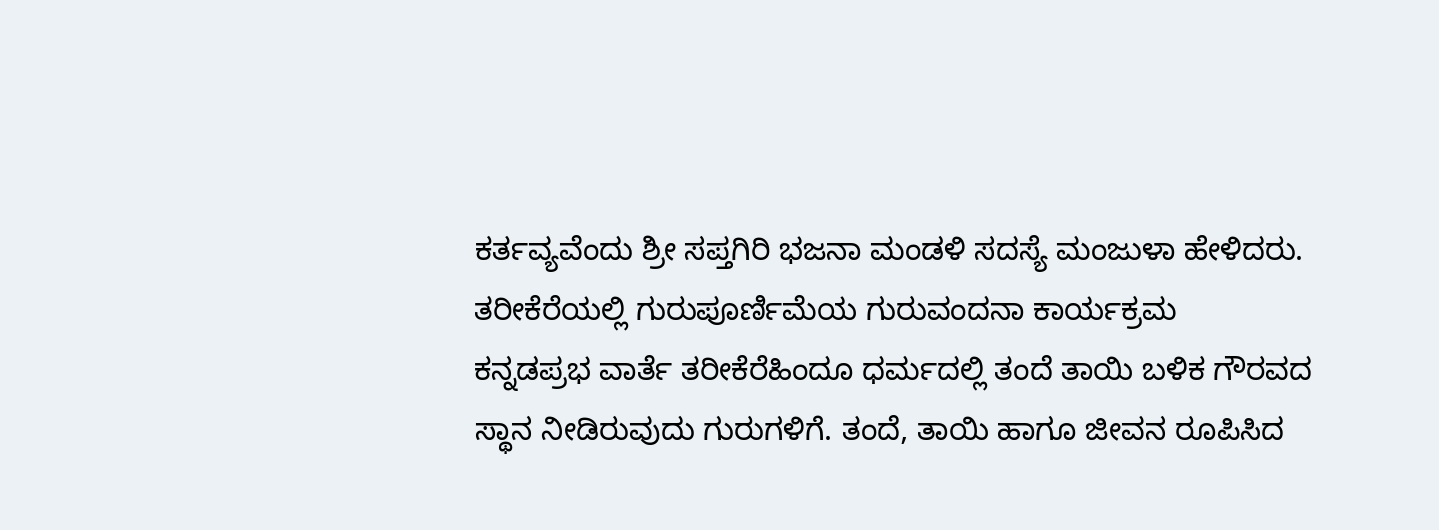ಕರ್ತವ್ಯವೆಂದು ಶ್ರೀ ಸಪ್ತಗಿರಿ ಭಜನಾ ಮಂಡಳಿ ಸದಸ್ಯೆ ಮಂಜುಳಾ ಹೇಳಿದರು.
ತರೀಕೆರೆಯಲ್ಲಿ ಗುರುಪೂರ್ಣಿಮೆಯ ಗುರುವಂದನಾ ಕಾರ್ಯಕ್ರಮ
ಕನ್ನಡಪ್ರಭ ವಾರ್ತೆ ತರೀಕೆರೆಹಿಂದೂ ಧರ್ಮದಲ್ಲಿ ತಂದೆ ತಾಯಿ ಬಳಿಕ ಗೌರವದ ಸ್ಥಾನ ನೀಡಿರುವುದು ಗುರುಗಳಿಗೆ. ತಂದೆ, ತಾಯಿ ಹಾಗೂ ಜೀವನ ರೂಪಿಸಿದ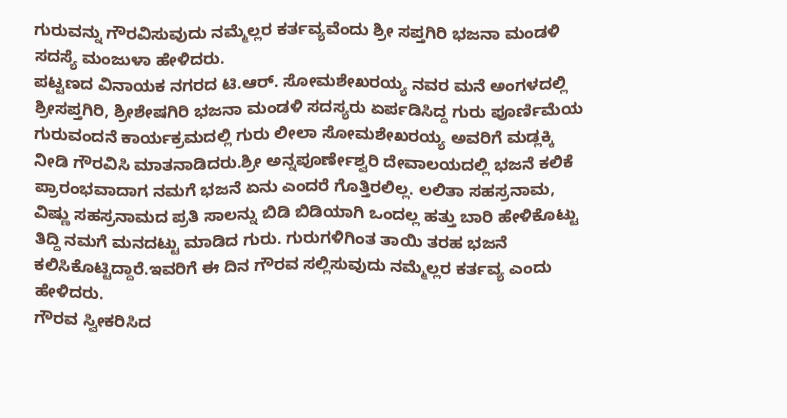ಗುರುವನ್ನು ಗೌರವಿಸುವುದು ನಮ್ಮೆಲ್ಲರ ಕರ್ತವ್ಯವೆಂದು ಶ್ರೀ ಸಪ್ತಗಿರಿ ಭಜನಾ ಮಂಡಳಿ ಸದಸ್ಯೆ ಮಂಜುಳಾ ಹೇಳಿದರು.
ಪಟ್ಟಣದ ವಿನಾಯಕ ನಗರದ ಟಿ.ಆರ್. ಸೋಮಶೇಖರಯ್ಯ ನವರ ಮನೆ ಅಂಗಳದಲ್ಲಿ ಶ್ರೀಸಪ್ತಗಿರಿ, ಶ್ರೀಶೇಷಗಿರಿ ಭಜನಾ ಮಂಡಳಿ ಸದಸ್ಯರು ಏರ್ಪಡಿಸಿದ್ದ ಗುರು ಪೂರ್ಣಿಮೆಯ ಗುರುವಂದನೆ ಕಾರ್ಯಕ್ರಮದಲ್ಲಿ ಗುರು ಲೀಲಾ ಸೋಮಶೇಖರಯ್ಯ ಅವರಿಗೆ ಮಡ್ಲಕ್ಕಿ ನೀಡಿ ಗೌರವಿಸಿ ಮಾತನಾಡಿದರು.ಶ್ರೀ ಅನ್ನಪೂರ್ಣೇಶ್ವರಿ ದೇವಾಲಯದಲ್ಲಿ ಭಜನೆ ಕಲಿಕೆ ಪ್ರಾರಂಭವಾದಾಗ ನಮಗೆ ಭಜನೆ ಏನು ಎಂದರೆ ಗೊತ್ತಿರಲಿಲ್ಲ. ಲಲಿತಾ ಸಹಸ್ರನಾಮ, ವಿಷ್ಣು ಸಹಸ್ರನಾಮದ ಪ್ರತಿ ಸಾಲನ್ನು ಬಿಡಿ ಬಿಡಿಯಾಗಿ ಒಂದಲ್ಲ ಹತ್ತು ಬಾರಿ ಹೇಳಿಕೊಟ್ಟು ತಿದ್ದಿ ನಮಗೆ ಮನದಟ್ಟು ಮಾಡಿದ ಗುರು. ಗುರುಗಳಿಗಿಂತ ತಾಯಿ ತರಹ ಭಜನೆ ಕಲಿಸಿಕೊಟ್ಟಿದ್ದಾರೆ.ಇವರಿಗೆ ಈ ದಿನ ಗೌರವ ಸಲ್ಲಿಸುವುದು ನಮ್ಮೆಲ್ಲರ ಕರ್ತವ್ಯ ಎಂದು ಹೇಳಿದರು.
ಗೌರವ ಸ್ವೀಕರಿಸಿದ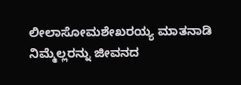ಲೀಲಾಸೋಮಶೇಖರಯ್ಯ ಮಾತನಾಡಿ ನಿಮ್ಮೆಲ್ಲರನ್ನು ಜೀವನದ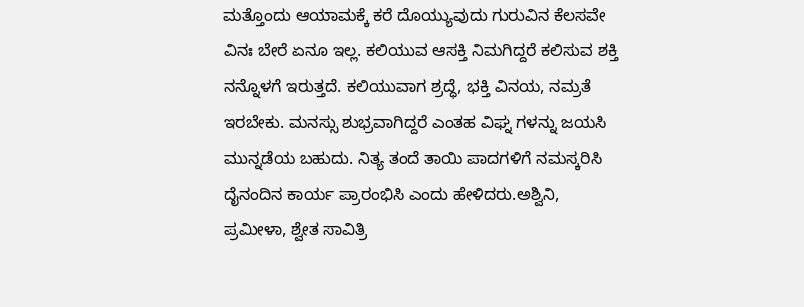ಮತ್ತೊಂದು ಆಯಾಮಕ್ಕೆ ಕರೆ ದೊಯ್ಯುವುದು ಗುರುವಿನ ಕೆಲಸವೇ ವಿನಃ ಬೇರೆ ಏನೂ ಇಲ್ಲ. ಕಲಿಯುವ ಆಸಕ್ತಿ ನಿಮಗಿದ್ದರೆ ಕಲಿಸುವ ಶಕ್ತಿ ನನ್ನೊಳಗೆ ಇರುತ್ತದೆ. ಕಲಿಯುವಾಗ ಶ್ರದ್ಧೆ, ಭಕ್ತಿ ವಿನಯ, ನಮ್ರತೆ ಇರಬೇಕು. ಮನಸ್ಸು ಶುಭ್ರವಾಗಿದ್ದರೆ ಎಂತಹ ವಿಘ್ನ ಗಳನ್ನು ಜಯಸಿ ಮುನ್ನಡೆಯ ಬಹುದು. ನಿತ್ಯ ತಂದೆ ತಾಯಿ ಪಾದಗಳಿಗೆ ನಮಸ್ಕರಿಸಿ ದೈನಂದಿನ ಕಾರ್ಯ ಪ್ರಾರಂಭಿಸಿ ಎಂದು ಹೇಳಿದರು.ಅಶ್ವಿನಿ, ಪ್ರಮೀಳಾ, ಶ್ವೇತ ಸಾವಿತ್ರಿ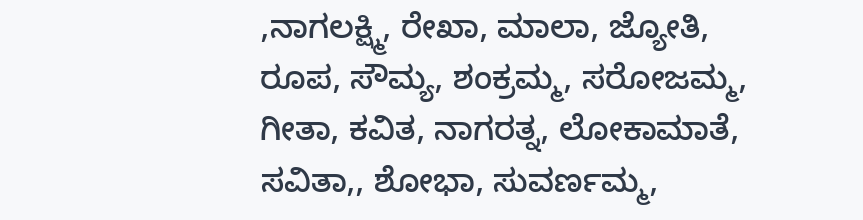,ನಾಗಲಕ್ಷ್ಮಿ, ರೇಖಾ, ಮಾಲಾ, ಜ್ಯೋತಿ, ರೂಪ, ಸೌಮ್ಯ, ಶಂಕ್ರಮ್ಮ, ಸರೋಜಮ್ಮ, ಗೀತಾ, ಕವಿತ, ನಾಗರತ್ನ, ಲೋಕಾಮಾತೆ, ಸವಿತಾ,, ಶೋಭಾ, ಸುವರ್ಣಮ್ಮ,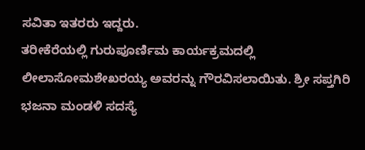ಸವಿತಾ ಇತರರು ಇದ್ದರು.
ತರೀಕೆರೆಯಲ್ಲಿ ಗುರುಪೂರ್ಣಿಮ ಕಾರ್ಯಕ್ರಮದಲ್ಲಿ ಲೀಲಾಸೋಮಶೇಖರಯ್ಯ ಅವರನ್ನು ಗೌರವಿಸಲಾಯಿತು. ಶ್ರೀ ಸಪ್ತಗಿರಿ ಭಜನಾ ಮಂಡಳಿ ಸದಸ್ಯೆ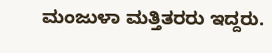ಮಂಜುಳಾ ಮತ್ತಿತರರು ಇದ್ದರು.